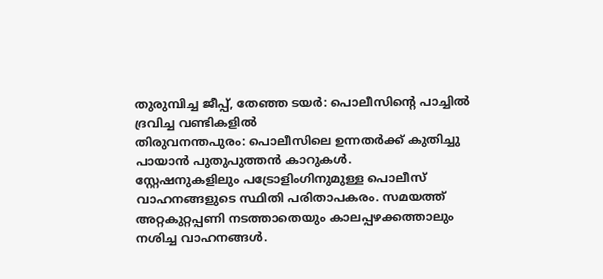തുരുമ്പിച്ച ജീപ്പ്, തേഞ്ഞ ടയർ: പൊലീസിന്റെ പാച്ചിൽ ദ്രവിച്ച വണ്ടികളിൽ
തിരുവനന്തപുരം: പൊലീസിലെ ഉന്നതർക്ക് കുതിച്ചു പായാൻ പുതുപുത്തൻ കാറുകൾ.
സ്റ്റേഷനുകളിലും പട്രോളിംഗിനുമുള്ള പൊലീസ് വാഹനങ്ങളുടെ സ്ഥിതി പരിതാപകരം. സമയത്ത് അറ്റകുറ്റപ്പണി നടത്താതെയും കാലപ്പഴക്കത്താലും നശിച്ച വാഹനങ്ങൾ.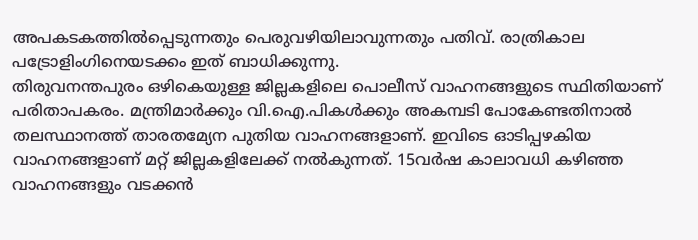അപകടകത്തിൽപ്പെടുന്നതും പെരുവഴിയിലാവുന്നതും പതിവ്. രാത്രികാല പട്രോളിംഗിനെയടക്കം ഇത് ബാധിക്കുന്നു.
തിരുവനന്തപുരം ഒഴികെയുള്ള ജില്ലകളിലെ പൊലീസ് വാഹനങ്ങളുടെ സ്ഥിതിയാണ് പരിതാപകരം. മന്ത്രിമാർക്കും വി.ഐ.പികൾക്കും അകമ്പടി പോകേണ്ടതിനാൽ തലസ്ഥാനത്ത് താരതമ്യേന പുതിയ വാഹനങ്ങളാണ്. ഇവിടെ ഓടിപ്പഴകിയ വാഹനങ്ങളാണ് മറ്റ് ജില്ലകളിലേക്ക് നൽകുന്നത്. 15വർഷ കാലാവധി കഴിഞ്ഞ വാഹനങ്ങളും വടക്കൻ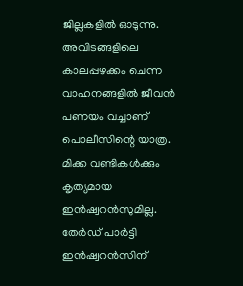ജില്ലകളിൽ ഓടുന്നു. അവിടങ്ങളിലെ കാലപ്പഴക്കം ചെന്ന വാഹനങ്ങളിൽ ജീവൻ പണയം വച്ചാണ് പൊലീസിന്റെ യാത്ര. മിക്ക വണ്ടികൾക്കും കൃത്യമായ ഇൻഷ്വറൻസുമില്ല. തേർഡ് പാർട്ടി ഇൻഷ്വറൻസിന്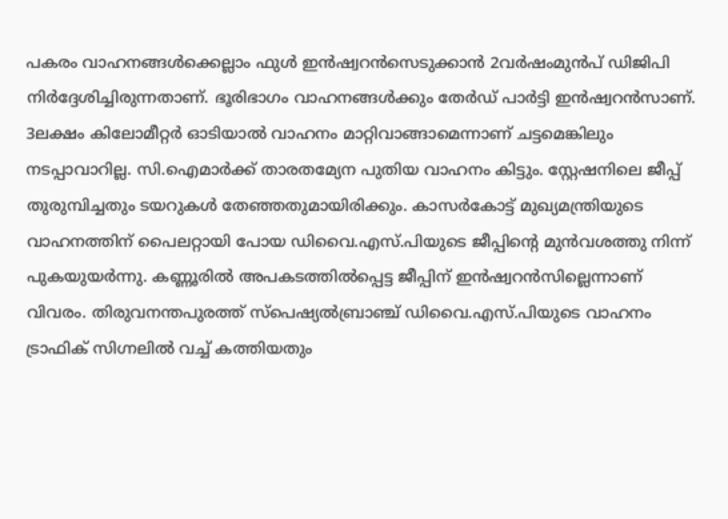പകരം വാഹനങ്ങൾക്കെല്ലാം ഫുൾ ഇൻഷ്വറൻസെടുക്കാൻ 2വർഷംമുൻപ് ഡിജിപി നിർദ്ദേശിച്ചിരുന്നതാണ്. ഭൂരിഭാഗം വാഹനങ്ങൾക്കും തേർഡ് പാർട്ടി ഇൻഷ്വറൻസാണ്.
3ലക്ഷം കിലോമീറ്റർ ഓടിയാൽ വാഹനം മാറ്റിവാങ്ങാമെന്നാണ് ചട്ടമെങ്കിലും നടപ്പാവാറില്ല. സി.ഐമാർക്ക് താരതമ്യേന പുതിയ വാഹനം കിട്ടും. സ്റ്റേഷനിലെ ജീപ്പ് തുരുമ്പിച്ചതും ടയറുകൾ തേഞ്ഞതുമായിരിക്കും. കാസർകോട്ട് മുഖ്യമന്ത്രിയുടെ വാഹനത്തിന് പൈലറ്റായി പോയ ഡിവൈ.എസ്.പിയുടെ ജീപ്പിന്റെ മുൻവശത്തു നിന്ന് പുകയുയർന്നു. കണ്ണൂരിൽ അപകടത്തിൽപ്പെട്ട ജീപ്പിന് ഇൻഷ്വറൻസില്ലെന്നാണ് വിവരം. തിരുവനന്തപുരത്ത് സ്പെഷ്യൽബ്രാഞ്ച് ഡിവൈ.എസ്.പിയുടെ വാഹനം ട്രാഫിക് സിഗ്നലിൽ വച്ച് കത്തിയതും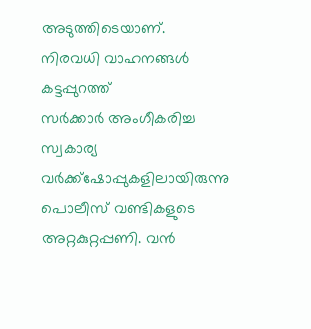അടുത്തിടെയാണ്.
നിരവധി വാഹനങ്ങൾ
കട്ടപ്പുറത്ത്
സർക്കാർ അംഗീകരിച്ച സ്വകാര്യ വർക്ക്ഷോപ്പുകളിലായിരുന്നു പൊലീസ് വണ്ടികളുടെ അറ്റകുറ്റപ്പണി. വൻ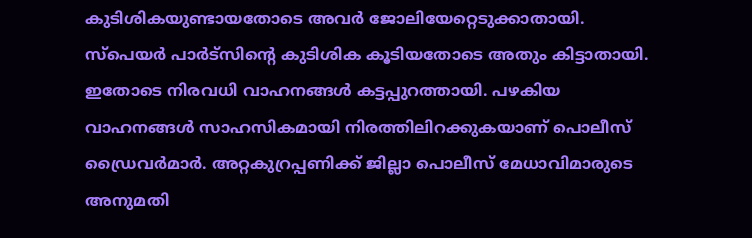കുടിശികയുണ്ടായതോടെ അവർ ജോലിയേറ്റെടുക്കാതായി. സ്പെയർ പാർട്സിന്റെ കുടിശിക കൂടിയതോടെ അതും കിട്ടാതായി. ഇതോടെ നിരവധി വാഹനങ്ങൾ കട്ടപ്പുറത്തായി. പഴകിയ വാഹനങ്ങൾ സാഹസികമായി നിരത്തിലിറക്കുകയാണ് പൊലീസ് ഡ്രൈവർമാർ. അറ്റകുറ്രപ്പണിക്ക് ജില്ലാ പൊലീസ് മേധാവിമാരുടെ അനുമതി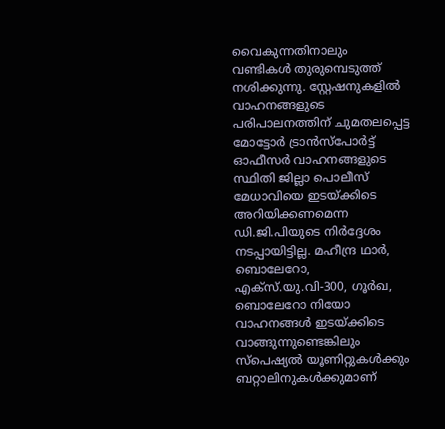വൈകുന്നതിനാലും വണ്ടികൾ തുരുമ്പെടുത്ത് നശിക്കുന്നു. സ്റ്റേഷനുകളിൽ വാഹനങ്ങളുടെ പരിപാലനത്തിന് ചുമതലപ്പെട്ട മോട്ടോർ ട്രാൻസ്പോർട്ട് ഓഫീസർ വാഹനങ്ങളുടെ സ്ഥിതി ജില്ലാ പൊലീസ് മേധാവിയെ ഇടയ്ക്കിടെ അറിയിക്കണമെന്ന ഡി.ജി.പിയുടെ നിർദ്ദേശം നടപ്പായിട്ടില്ല. മഹീന്ദ്ര ഥാർ, ബൊലേറോ, എക്സ്.യു.വി-300, ഗൂർഖ, ബൊലേറോ നിയോ വാഹനങ്ങൾ ഇടയ്ക്കിടെ വാങ്ങുന്നുണ്ടെങ്കിലും സ്പെഷ്യൽ യൂണിറ്റുകൾക്കും ബറ്റാലിനുകൾക്കുമാണ്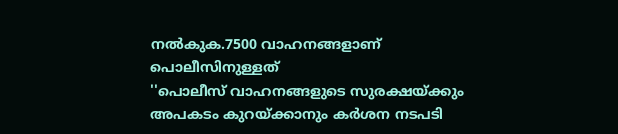നൽകുക.7500 വാഹനങ്ങളാണ് പൊലീസിനുള്ളത്
''പൊലീസ് വാഹനങ്ങളുടെ സുരക്ഷയ്ക്കും അപകടം കുറയ്ക്കാനും കർശന നടപടി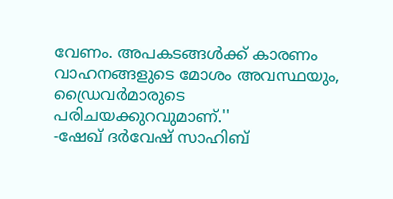വേണം. അപകടങ്ങൾക്ക് കാരണം വാഹനങ്ങളുടെ മോശം അവസ്ഥയും, ഡ്രൈവർമാരുടെ പരിചയക്കുറവുമാണ്.''
-ഷേഖ് ദർവേഷ് സാഹിബ്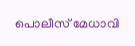പൊലീസ് മേധാവി